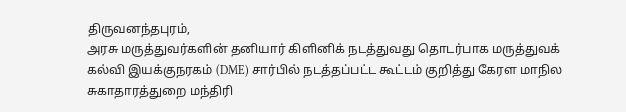திருவனந்தபுரம்,
அரசு மருத்துவர்களின் தனியார் கிளினிக் நடத்துவது தொடர்பாக மருத்துவக் கல்வி இயக்குநரகம் (DME) சார்பில் நடத்தப்பட்ட கூட்டம் குறித்து கேரள மாநில சுகாதாரத்துறை மந்திரி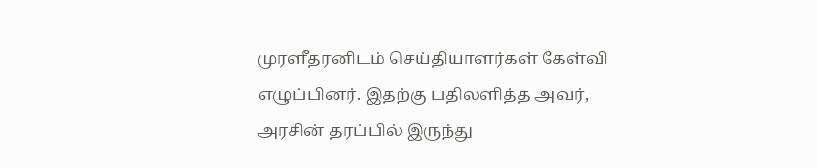முரளீதரனிடம் செய்தியாளர்கள் கேள்வி எழுப்பினர். இதற்கு பதிலளித்த அவர், அரசின் தரப்பில் இருந்து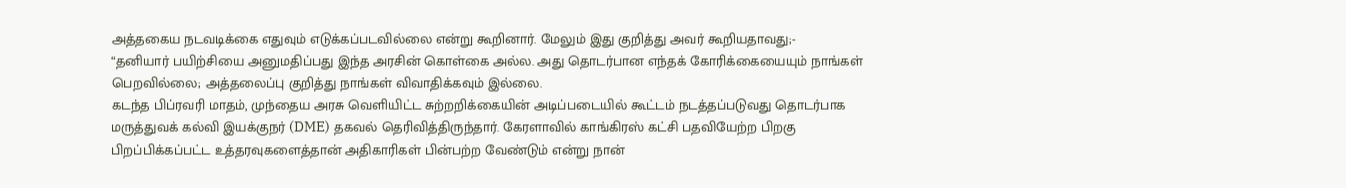அத்தகைய நடவடிக்கை எதுவும் எடுக்கப்படவில்லை என்று கூறினார். மேலும் இது குறித்து அவர் கூறியதாவது;-
“தனியார் பயிற்சியை அனுமதிப்பது இந்த அரசின் கொள்கை அல்ல. அது தொடர்பான எந்தக் கோரிக்கையையும் நாங்கள் பெறவில்லை; அத்தலைப்பு குறித்து நாங்கள் விவாதிக்கவும் இல்லை.
கடந்த பிப்ரவரி மாதம், முந்தைய அரசு வெளியிட்ட சுற்றறிக்கையின் அடிப்படையில் கூட்டம் நடத்தப்படுவது தொடர்பாக மருத்துவக் கல்வி இயக்குநர் (DME) தகவல் தெரிவித்திருந்தார். கேரளாவில் காங்கிரஸ் கட்சி பதவியேற்ற பிறகு பிறப்பிக்கப்பட்ட உத்தரவுகளைத்தான் அதிகாரிகள் பின்பற்ற வேண்டும் என்று நான்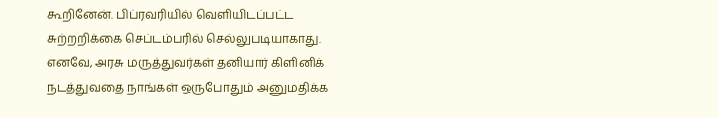கூறினேன். பிப்ரவரியில் வெளியிடப்பட்ட சுற்றறிக்கை செப்டம்பரில் செல்லுபடியாகாது.
எனவே, அரசு மருத்துவர்கள் தனியார் கிளினிக் நடத்துவதை நாங்கள் ஒருபோதும் அனுமதிக்க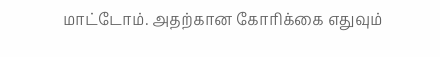மாட்டோம். அதற்கான கோரிக்கை எதுவும்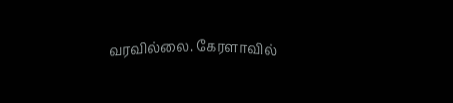வரவில்லை. கேரளாவில்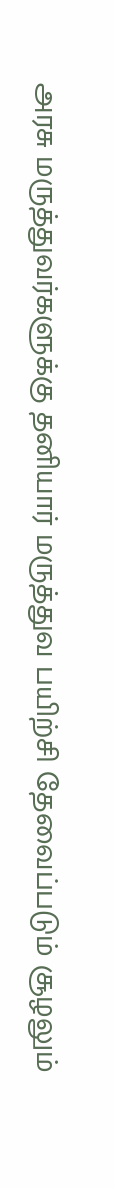அரசு மருத்துவர்களுக்கு தனியார் மருத்துவ பயிற்சி தேவைப்படும் சூழலும்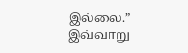இல்லை.”
இவ்வாறு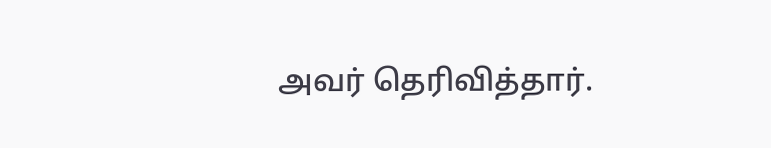அவர் தெரிவித்தார்.